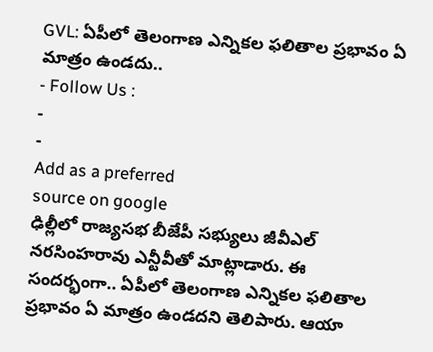GVL: ఏపీలో తెలంగాణ ఎన్నికల ఫలితాల ప్రభావం ఏ మాత్రం ఉండదు..
- Follow Us :
-
-
Add as a preferred
source on google
ఢిల్లీలో రాజ్యసభ బీజేపీ సభ్యులు జీవీఎల్ నరసింహరావు ఎన్టీవీతో మాట్లాడారు. ఈ సందర్భంగా.. ఏపీలో తెలంగాణ ఎన్నికల ఫలితాల ప్రభావం ఏ మాత్రం ఉండదని తెలిపారు. ఆయా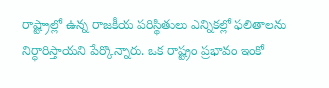రాష్ట్రాల్లో ఉన్న రాజకీయ పరిస్థితులు ఎన్నికల్లో ఫలితాలను నిర్ధారిస్తాయని పేర్కొన్నారు. ఒక రాష్ట్రం ప్రభావం ఇంకో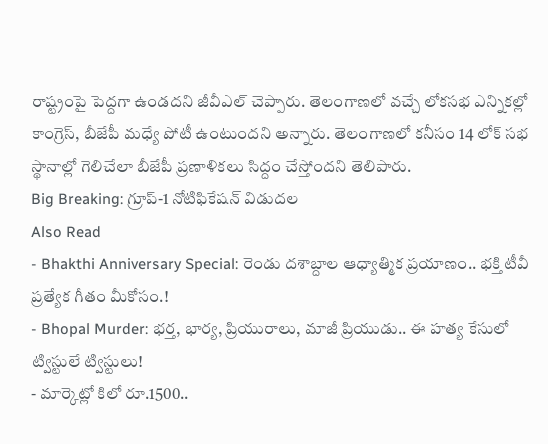రాష్ట్రంపై పెద్దగా ఉండదని జీవీఎల్ చెప్పారు. తెలంగాణలో వచ్చే లోకసభ ఎన్నికల్లో కాంగ్రెస్, బీజేపీ మధ్యే పోటీ ఉంటుందని అన్నారు. తెలంగాణలో కనీసం 14 లోక్ సభ స్థానాల్లో గెలిచేలా బీజేపీ ప్రణాళికలు సిద్దం చేస్తోందని తెలిపారు.
Big Breaking: గ్రూప్-1 నోటిఫికేషన్ విడుదల
Also Read
- Bhakthi Anniversary Special: రెండు దశాబ్దాల ఆధ్యాత్మిక ప్రయాణం.. భక్తి టీవీ ప్రత్యేక గీతం మీకోసం.!
- Bhopal Murder: భర్త, భార్య, ప్రియురాలు, మాజీ ప్రియుడు.. ఈ హత్య కేసులో ట్విస్టులే ట్విస్టులు!
- మార్కెట్లో కిలో రూ.1500..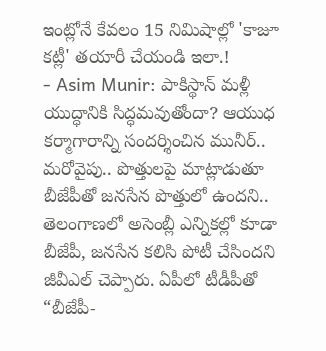ఇంట్లోనే కేవలం 15 నిమిషాల్లో 'కాజూ కట్లీ' తయారీ చేయండి ఇలా.!
- Asim Munir: పాకిస్థాన్ మళ్లీ యుద్ధానికి సిద్ధమవుతోందా? ఆయుధ కర్మాగారాన్ని సందర్శించిన మునీర్..
మరోవైపు.. పొత్తులపై మాట్లాడుతూ బీజేపీతో జనసేన పొత్తులో ఉందని.. తెలంగాణలో అసెంబ్లీ ఎన్నికల్లో కూడా బీజేపీ, జనసేన కలిసి పోటీ చేసిందని జీవీఎల్ చెప్పారు. ఏపీలో టీడీపీతో “బీజేపీ-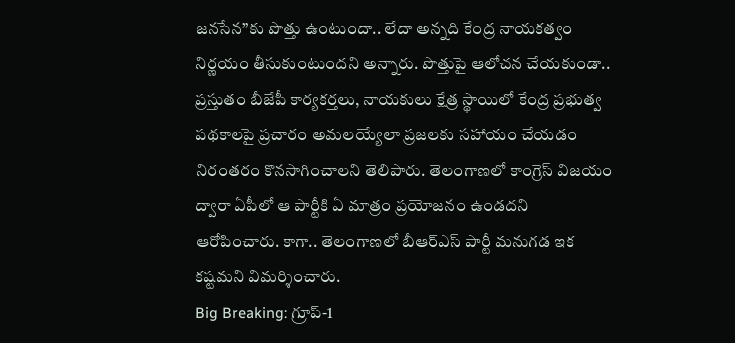జనసేన”కు పొత్తు ఉంటుందా.. లేదా అన్నది కేంద్ర నాయకత్వం నిర్ణయం తీసుకుంటుందని అన్నారు. పొత్తుపై ఆలోచన చేయకుండా.. ప్రస్తుతం బీజేపీ కార్యకర్తలు, నాయకులు క్షేత్ర స్థాయిలో కేంద్ర ప్రభుత్వ పథకాలపై ప్రచారం అమలయ్యేలా ప్రజలకు సహాయం చేయడం నిరంతరం కొనసాగించాలని తెలిపారు. తెలంగాణలో కాంగ్రెస్ విజయం ద్వారా ఏపీలో ఆ పార్టీకి ఏ మాత్రం ప్రయోజనం ఉండదని ఆరోపించారు. కాగా.. తెలంగాణలో బీఆర్ఎస్ పార్టీ మనుగడ ఇక కష్టమని విమర్శించారు.
Big Breaking: గ్రూప్-1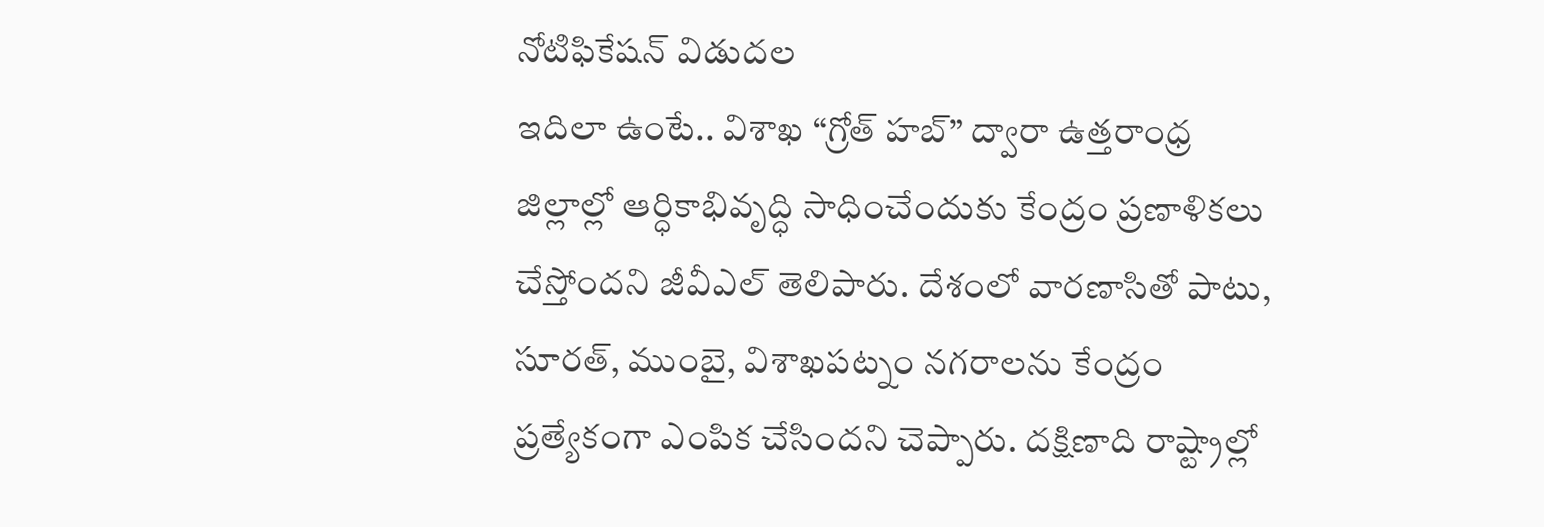నోటిఫికేషన్ విడుదల
ఇదిలా ఉంటే.. విశాఖ “గ్రోత్ హబ్” ద్వారా ఉత్తరాంధ్ర జిల్లాల్లో ఆర్ధికాభివృద్ధి సాధించేందుకు కేంద్రం ప్రణాళికలు చేస్తోందని జీవీఎల్ తెలిపారు. దేశంలో వారణాసితో పాటు, సూరత్, ముంబై, విశాఖపట్నం నగరాలను కేంద్రం ప్రత్యేకంగా ఎంపిక చేసిందని చెప్పారు. దక్షిణాది రాష్ట్రాల్లో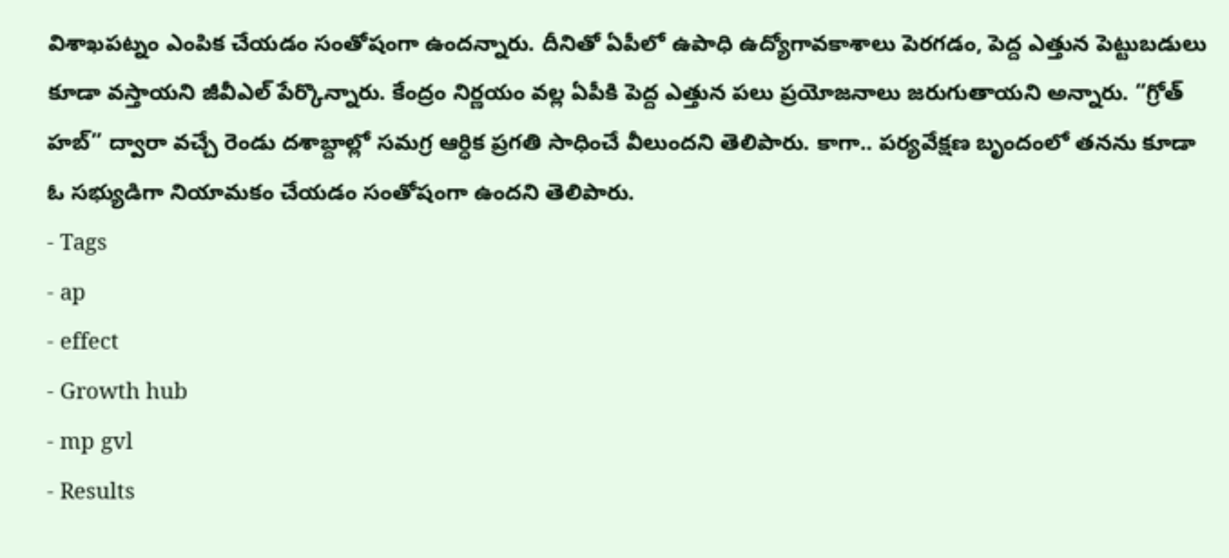విశాఖపట్నం ఎంపిక చేయడం సంతోషంగా ఉందన్నారు. దీనితో ఏపీలో ఉపాధి ఉద్యోగావకాశాలు పెరగడం, పెద్ద ఎత్తున పెట్టుబడులు కూడా వస్తాయని జీవీఎల్ పేర్కొన్నారు. కేంద్రం నిర్ణయం వల్ల ఏపీకి పెద్ద ఎత్తున పలు ప్రయోజనాలు జరుగుతాయని అన్నారు. “గ్రోత్ హబ్” ద్వారా వచ్చే రెండు దశాబ్దాల్లో సమగ్ర ఆర్ధిక ప్రగతి సాధించే వీలుందని తెలిపారు. కాగా.. పర్యవేక్షణ బృందంలో తనను కూడా ఓ సభ్యుడిగా నియామకం చేయడం సంతోషంగా ఉందని తెలిపారు.
- Tags
- ap
- effect
- Growth hub
- mp gvl
- Results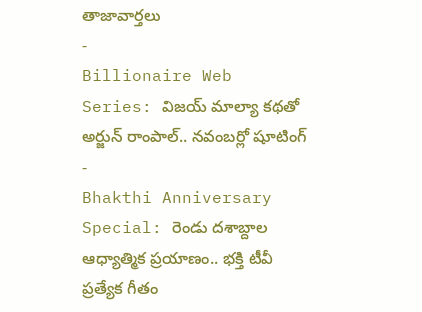తాజావార్తలు
-
Billionaire Web Series: విజయ్ మాల్యా కథతో అర్జున్ రాంపాల్.. నవంబర్లో షూటింగ్
-
Bhakthi Anniversary Special: రెండు దశాబ్దాల ఆధ్యాత్మిక ప్రయాణం.. భక్తి టీవీ ప్రత్యేక గీతం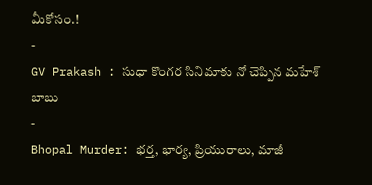మీకోసం.!
-
GV Prakash : సుధా కొంగర సినిమాకు నో చెప్పిన మహేశ్ బాబు
-
Bhopal Murder: భర్త, భార్య, ప్రియురాలు, మాజీ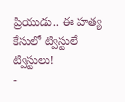ప్రియుడు.. ఈ హత్య కేసులో ట్విస్టులే ట్విస్టులు!
-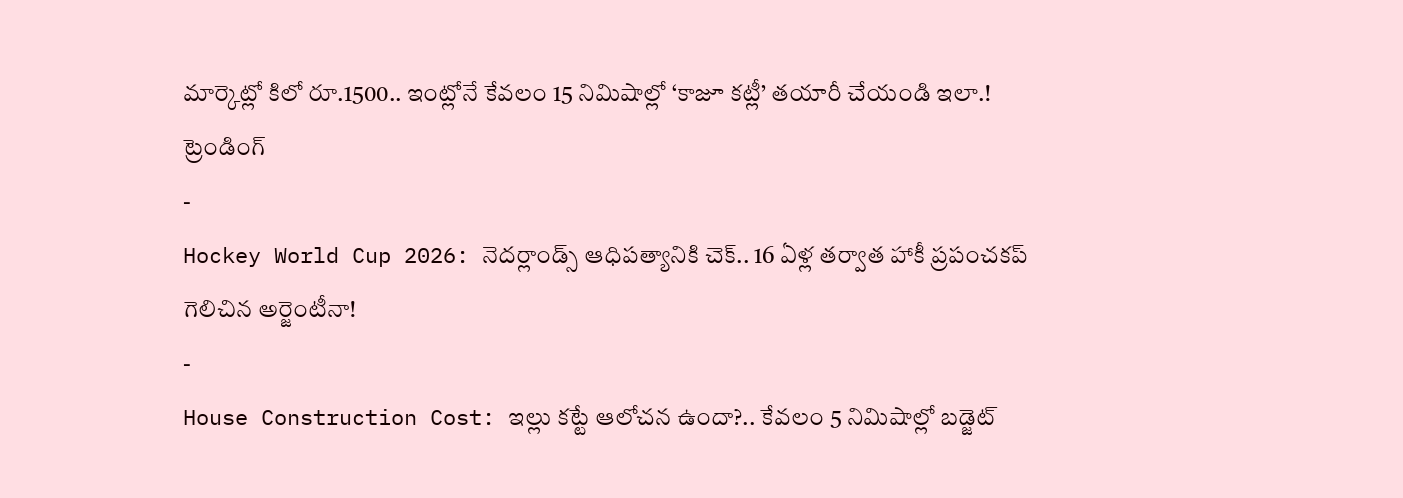మార్కెట్లో కిలో రూ.1500.. ఇంట్లోనే కేవలం 15 నిమిషాల్లో ‘కాజూ కట్లీ’ తయారీ చేయండి ఇలా.!
ట్రెండింగ్
-
Hockey World Cup 2026: నెదర్లాండ్స్ ఆధిపత్యానికి చెక్.. 16 ఏళ్ల తర్వాత హాకీ ప్రపంచకప్ గెలిచిన అర్జెంటీనా!
-
House Construction Cost: ఇల్లు కట్టే ఆలోచన ఉందా?.. కేవలం 5 నిమిషాల్లో బడ్జెట్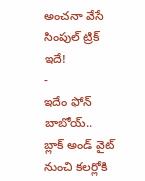అంచనా వేసే సింపుల్ ట్రిక్ ఇదే!
-
ఇదేం ఫోన్ బాబోయ్.. బ్లాక్ అండ్ వైట్ నుంచి కలర్లోకి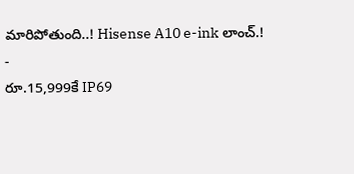మారిపోతుంది..! Hisense A10 e-ink లాంచ్.!
-
రూ.15,999కే IP69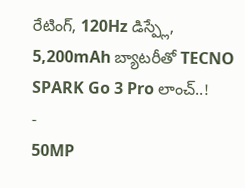రేటింగ్, 120Hz డిస్ప్లే, 5,200mAh బ్యాటరీతో TECNO SPARK Go 3 Pro లాంచ్..!
-
50MP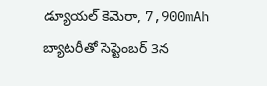డ్యూయల్ కెమెరా, 7,900mAh బ్యాటరీతో సెప్టెంబర్ 3న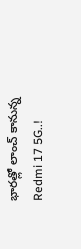భారత్లో లాంచ్ కానున్న Redmi 17 5G..!